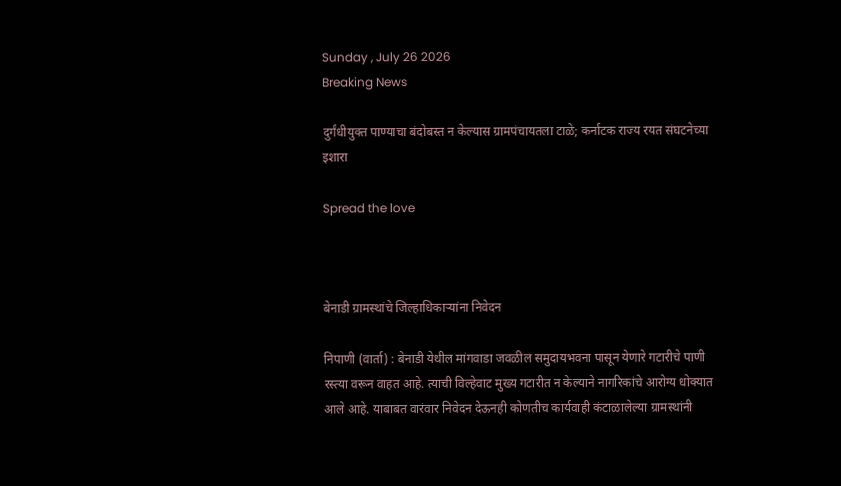Sunday , July 26 2026
Breaking News

दुर्गंधीयुक्त पाण्याचा बंदोबस्त न केल्यास ग्रामपंचायतला टाळे; कर्नाटक राज्य रयत संघटनेच्या इशारा

Spread the love



बेनाडी ग्रामस्थांचे जिल्हाधिकाऱ्यांना निवेदन

निपाणी (वार्ता) : बेनाडी येथील मांगवाडा जवळील समुदायभवना पासून येणारे गटारीचे पाणी रस्त्या वरून वाहत आहे. त्याची विल्हेवाट मुख्य गटारीत न केल्याने नागरिकांचे आरोग्य धोक्यात आले आहे. याबाबत वारंवार निवेदन देऊनही कोणतीच कार्यवाही कंटाळालेल्या ग्रामस्थांनी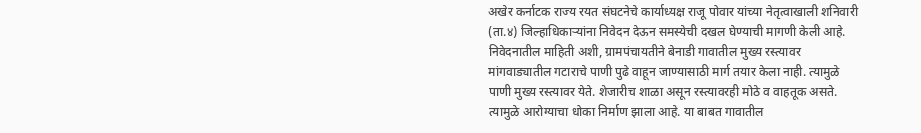अखेर कर्नाटक राज्य रयत संघटनेचे कार्याध्यक्ष राजू पोवार यांच्या नेतृत्वाखाली शनिवारी (ता.४) जिल्हाधिकाऱ्यांना निवेदन देऊन समस्येची दखल घेण्याची मागणी केली आहे.
निवेदनातील माहिती अशी, ग्रामपंचायतीने बेनाडी गावातील मुख्य रस्त्यावर मांगवाड्यातील गटाराचे पाणी पुढे वाहून जाण्यासाठी मार्ग तयार केला नाही. त्यामुळे पाणी मुख्य रस्त्यावर येते. शेजारीच शाळा असून रस्त्यावरही मोठे व वाहतूक असते. त्यामुळे आरोग्याचा धोका निर्माण झाला आहे. या बाबत गावातील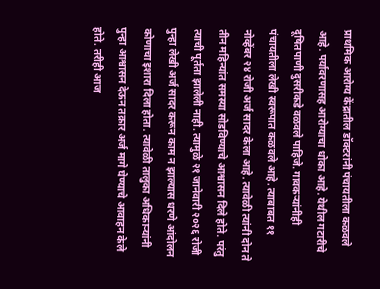प्राथमिक आरोग्य केंद्रातील डॉक्टरांनी पंचायतीला कळवले आहे. पर्यावरणासह आरोग्याचा धोका आहे. येथील गटारीचे दूषितपाणी दुसरीकडे वळवले पाहिजे. गावकऱ्यांनीही पंचायतीला लेखी स्वरूपात कळवले आहे. त्याबाबत ११ नोव्हेंबर २४ रोजी अर्ज सादर केला आहे. त्यावेळी त्यांनी दोन ते तीन महिन्यांत समस्या सोडविण्याचे आश्वासन दिले होते. परंतु त्याची पूर्तता झालेली नाही. त्यामुळे २१ जानेवारी २०२६ रोजी पुन्हा लेखी अर्ज सादर करून काम न झाल्यास धरणे आंदोलन कोणाचा इशारा दिला होता. त्यावेळी तालुका अधिकाऱ्यांनी पुन्हा आश्वासन देऊन तक्रार अर्ज मागे घेण्याचे आवाहन केले होते. तरीही आज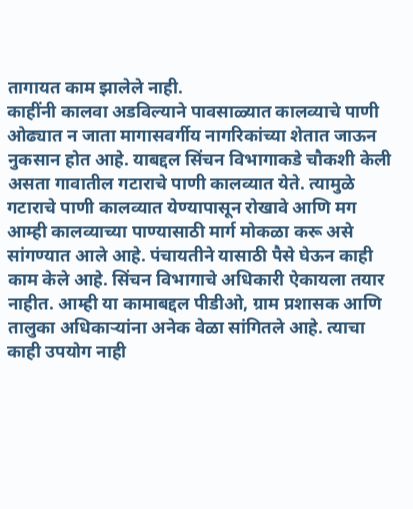तागायत काम झालेले नाही.
काहींनी कालवा अडविल्याने पावसाळ्यात कालव्याचे पाणी ओढ्यात न जाता मागासवर्गीय नागरिकांच्या शेतात जाऊन नुकसान होत आहे. याबद्दल सिंचन विभागाकडे चौकशी केली असता गावातील गटाराचे पाणी कालव्यात येते. त्यामुळे गटाराचे पाणी कालव्यात येण्यापासून रोखावे आणि मग आम्ही कालव्याच्या पाण्यासाठी मार्ग मोकळा करू असे सांगण्यात आले आहे. पंचायतीने यासाठी पैसे घेऊन काही काम केले आहे. सिंचन विभागाचे अधिकारी ऐकायला तयार नाहीत. आम्ही या कामाबद्दल पीडीओ, ग्राम प्रशासक आणि तालुका अधिकाऱ्यांना अनेक वेळा सांगितले आहे. त्याचा काही उपयोग नाही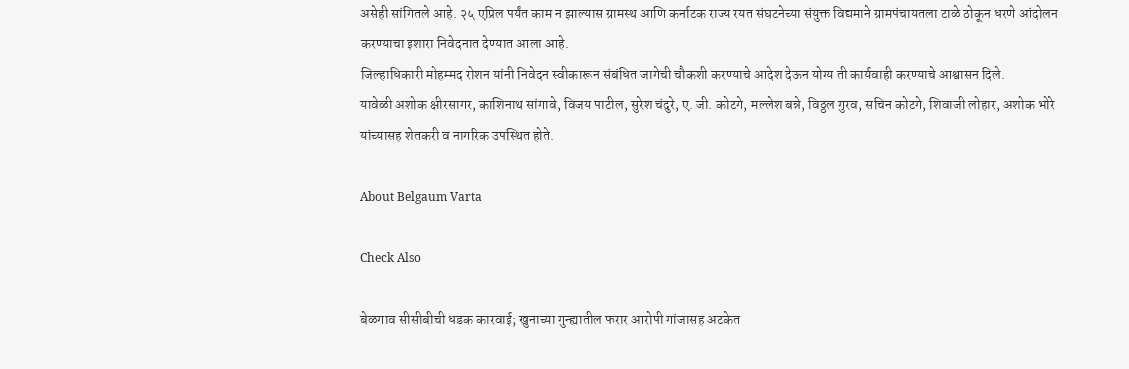असेही सांगितले आहे. २५ एप्रिल पर्यंत काम न झाल्यास ग्रामस्थ आणि कर्नाटक राज्य रयत संघटनेच्या संयुक्त विद्यमाने ग्रामपंचायतला टाळे ठोकून धरणे आंदोलन करण्याचा इशारा निवेदनात देण्यात आला आहे.
जिल्हाधिकारी मोहम्मद रोशन यांनी निवेदन स्वीकारून संबंधित जागेची चौकशी करण्याचे आदेश देऊन योग्य ती कार्यवाही करण्याचे आश्वासन दिले.
यावेळी अशोक क्षीरसागर, काशिनाथ सांगावे, विजय पाटील, सुरेश चंदुरे, ए. जी. कोटगे, मल्लेश बन्ने, विठ्ठल गुरव, सचिन कोटगे, शिवाजी लोहार, अशोक भोरे यांच्यासह शेतकरी व नागरिक उपस्थित होते.

About Belgaum Varta

Check Also

बेळगाव सीसीबीची धडक कारवाई; खुनाच्या गुन्ह्यातील फरार आरोपी गांजासह अटकेत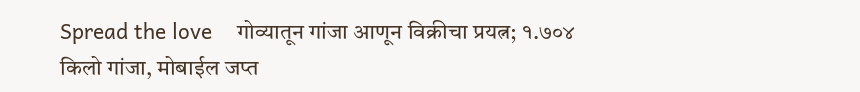Spread the love    गोव्यातून गांजा आणून विक्रीचा प्रयत्न; १.७०४ किलो गांजा, मोबाईल जप्त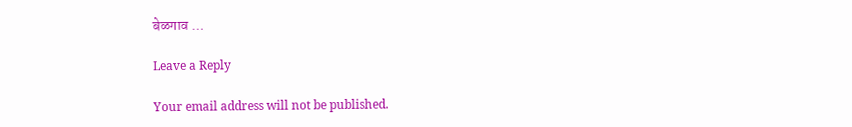बेळगाव …

Leave a Reply

Your email address will not be published.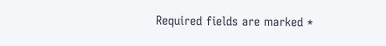Required fields are marked *